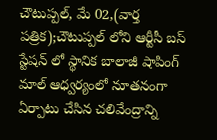చౌటుప్పల్, మే 02,(వార్త పత్రిక);చౌటుప్పల్ లోని ఆర్టీసీ బస్ స్టేషన్ లో స్థానిక బాలాజీ షాపింగ్ మాల్ ఆధ్వర్యంలో నూతనంగా ఏర్పాటు చేసిన చలివేంద్రాన్ని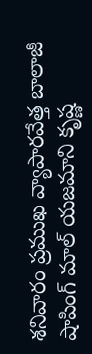శనివారం ప్రముఖ వ్యాపారవేత్త బాలాజీ షాపింగ్ మాల్ యజమాని కృష్ణ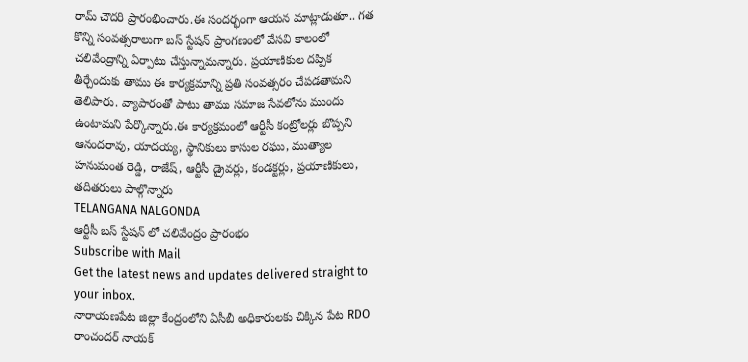రామ్ చౌదరి ప్రారంభించారు.ఈ సందర్భంగా ఆయన మాట్లాడుతూ.. గత కొన్ని సంవత్సరాలుగా బస్ స్టేషన్ ప్రాంగణంలో వేసవి కాలంలో చలివేంద్రాన్ని ఏర్పాటు చేస్తున్నామన్నారు. ప్రయాణికుల దప్పిక తీర్చేందుకు తాము ఈ కార్యక్రమాన్ని ప్రతి సంవత్సరం చేపడతామని తెలిపారు. వ్యాపారంతో పాటు తాము సమాజ సేవలోను ముందు ఉంటామని పేర్కొన్నారు.ఈ కార్యక్రమంలో ఆర్టీసీ కంట్రోలర్లు బొప్పని ఆనందరావు, యాదయ్య, స్థానికులు కాసుల రఘు, ముత్యాల హనుమంత రెడ్డి, రాజేష్, ఆర్టీసీ డ్రైవర్లు, కండక్టర్లు, ప్రయాణికులు, తదితరులు పాల్గొన్నారు
TELANGANA NALGONDA
ఆర్టీసీ బస్ స్టేషన్ లో చలివేంద్రం ప్రారంభం
Subscribe with Mail
Get the latest news and updates delivered straight to your inbox.
నారాయణపేట జిల్లా కేంద్రంలోని ఏసీబీ అధికారులకు చిక్కిన పేట RDO రాంచందర్ నాయక్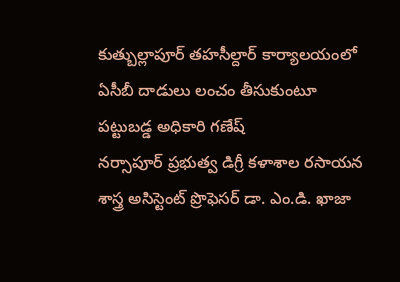కుత్బుల్లాపూర్ తహసీల్దార్ కార్యాలయంలో ఏసీబీ దాడులు లంచం తీసుకుంటూ పట్టుబడ్డ అధికారి గణేష్
నర్సాపూర్ ప్రభుత్వ డిగ్రీ కళాశాల రసాయన శాస్త్ర అసిస్టెంట్ ప్రొఫెసర్ డా. ఎం.డి. ఖాజా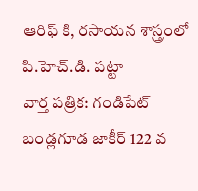ఆరిఫ్ కి, రసాయన శాస్త్రంలో పి.హెచ్.డి. పట్టా
వార్త పత్రిక: గండిపేట్ బండ్లగూడ జాకీర్ 122 వ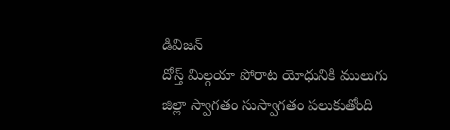డివిజన్
దోస్త్ మిల్గయా పోరాట యోధునికి ములుగు జిల్లా స్వాగతం సుస్వాగతం పలుకుతోంది